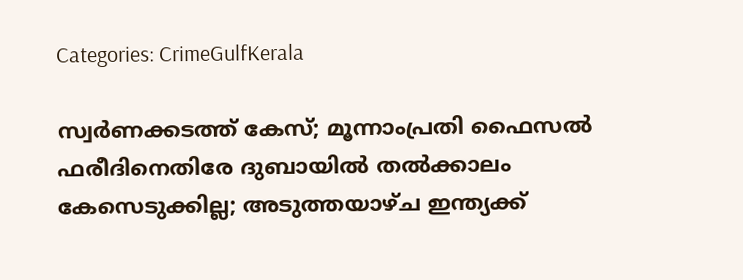Categories: CrimeGulfKerala

സ്വര്‍ണക്കടത്ത് കേസ്; മൂന്നാംപ്രതി ഫൈസല്‍ ഫരീദിനെതിരേ ദുബായില്‍ തല്‍ക്കാലം കേസെടുക്കില്ല; അടുത്തയാഴ്ച ഇന്ത്യക്ക്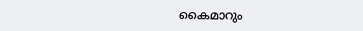കൈമാറും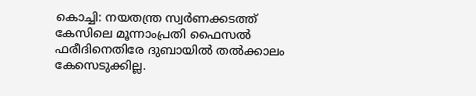കൊച്ചി: നയതന്ത്ര സ്വര്‍ണക്കടത്ത് കേസിലെ മൂന്നാംപ്രതി ഫൈസല്‍ ഫരീദിനെതിരേ ദുബായില്‍ തല്‍ക്കാലം കേസെടുക്കില്ല.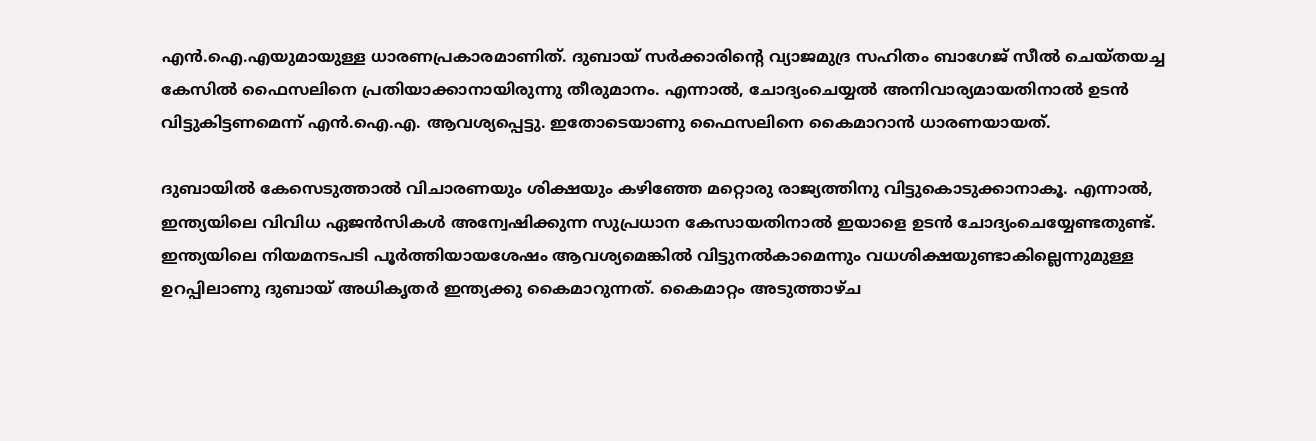എന്‍.ഐ.എയുമായുള്ള ധാരണപ്രകാരമാണിത്. ദുബായ് സര്‍ക്കാരിന്റെ വ്യാജമുദ്ര സഹിതം ബാഗേജ് സീല്‍ ചെയ്തയച്ച കേസില്‍ ഫൈസലിനെ പ്രതിയാക്കാനായിരുന്നു തീരുമാനം. എന്നാല്‍, ചോദ്യംചെയ്യല്‍ അനിവാര്യമായതിനാല്‍ ഉടന്‍ വിട്ടുകിട്ടണമെന്ന് എന്‍.ഐ.എ. ആവശ്യപ്പെട്ടു. ഇതോടെയാണു ഫൈസലിനെ കൈമാറാന്‍ ധാരണയായത്.

ദുബായില്‍ കേസെടുത്താല്‍ വിചാരണയും ശിക്ഷയും കഴിഞ്ഞേ മറ്റൊരു രാജ്യത്തിനു വിട്ടുകൊടുക്കാനാകൂ. എന്നാല്‍, ഇന്ത്യയിലെ വിവിധ ഏജന്‍സികള്‍ അന്വേഷിക്കുന്ന സുപ്രധാന കേസായതിനാല്‍ ഇയാളെ ഉടന്‍ ചോദ്യംചെയ്യേണ്ടതുണ്ട്. ഇന്ത്യയിലെ നിയമനടപടി പൂര്‍ത്തിയായശേഷം ആവശ്യമെങ്കില്‍ വിട്ടുനല്‍കാമെന്നും വധശിക്ഷയുണ്ടാകില്ലെന്നുമുള്ള ഉറപ്പിലാണു ദുബായ് അധികൃതര്‍ ഇന്ത്യക്കു കൈമാറുന്നത്. കൈമാറ്റം അടുത്താഴ്ച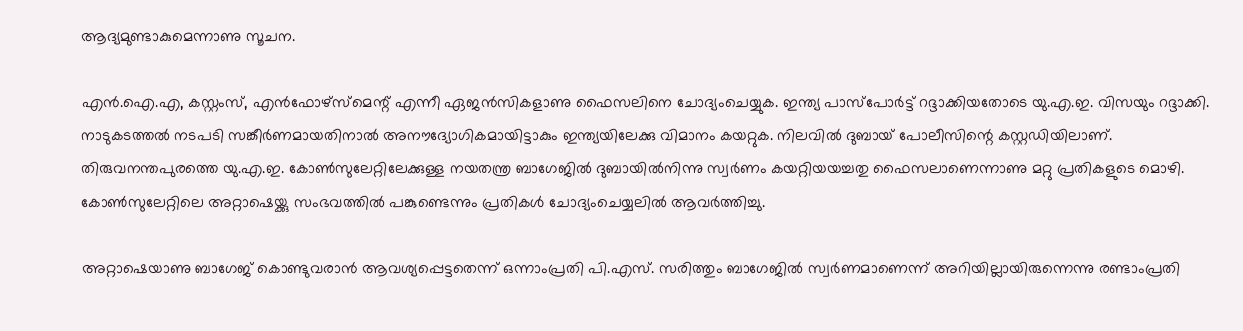ആദ്യമുണ്ടാകുമെന്നാണു സൂചന.

എന്‍.ഐ.എ, കസ്റ്റംസ്, എന്‍ഫോഴ്‌സ്‌മെന്റ് എന്നീ ഏജന്‍സികളാണു ഫൈസലിനെ ചോദ്യംചെയ്യുക. ഇന്ത്യ പാസ്‌പോര്‍ട്ട് റദ്ദാക്കിയതോടെ യു.എ.ഇ. വിസയും റദ്ദാക്കി. നാടുകടത്തല്‍ നടപടി സങ്കീര്‍ണമായതിനാല്‍ അനൗദ്യോഗികമായിട്ടാകും ഇന്ത്യയിലേക്കു വിമാനം കയറ്റുക. നിലവില്‍ ദുബായ് പോലീസിന്റെ കസ്റ്റഡിയിലാണ്. തിരുവനന്തപുരത്തെ യു.എ.ഇ. കോണ്‍സുലേറ്റിലേക്കുള്ള നയതന്ത്ര ബാഗേജില്‍ ദുബായില്‍നിന്നു സ്വര്‍ണം കയറ്റിയയച്ചതു ഫൈസലാണെന്നാണു മറ്റു പ്രതികളുടെ മൊഴി. കോണ്‍സുലേറ്റിലെ അറ്റാഷെയ്ക്കു സംഭവത്തില്‍ പങ്കുണ്ടെന്നും പ്രതികള്‍ ചോദ്യംചെയ്യലില്‍ ആവര്‍ത്തിച്ചു.

അറ്റാഷെയാണു ബാഗേജ് കൊണ്ടുവരാന്‍ ആവശ്യപ്പെട്ടതെന്ന് ഒന്നാംപ്രതി പി.എസ്. സരിത്തും ബാഗേജില്‍ സ്വര്‍ണമാണെന്ന് അറിയില്ലായിരുന്നെന്നു രണ്ടാംപ്രതി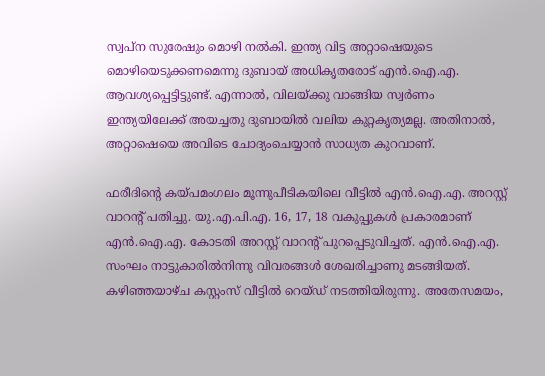സ്വപ്‌ന സുരേഷും മൊഴി നല്‍കി. ഇന്ത്യ വിട്ട അറ്റാഷെയുടെ മൊഴിയെടുക്കണമെന്നു ദുബായ് അധികൃതരോട് എന്‍.ഐ.എ. ആവശ്യപ്പെട്ടിട്ടുണ്ട്. എന്നാല്‍, വിലയ്ക്കു വാങ്ങിയ സ്വര്‍ണം ഇന്ത്യയിലേക്ക് അയച്ചതു ദുബായില്‍ വലിയ കുറ്റകൃത്യമല്ല. അതിനാല്‍, അറ്റാഷെയെ അവിടെ ചോദ്യംചെയ്യാന്‍ സാധ്യത കുറവാണ്.

ഫരീദിന്റെ കയ്പമംഗലം മൂന്നുപീടികയിലെ വീട്ടില്‍ എന്‍.ഐ.എ. അറസ്റ്റ് വാറന്റ് പതിച്ചു. യു.എ.പി.എ. 16, 17, 18 വകുപ്പുകള്‍ പ്രകാരമാണ് എന്‍.ഐ.എ. കോടതി അറസ്റ്റ് വാറന്റ് പുറപ്പെടുവിച്ചത്. എന്‍.ഐ.എ. സംഘം നാട്ടുകാരില്‍നിന്നു വിവരങ്ങള്‍ ശേഖരിച്ചാണു മടങ്ങിയത്. കഴിഞ്ഞയാഴ്ച കസ്റ്റംസ് വീട്ടില്‍ റെയ്ഡ് നടത്തിയിരുന്നു. അതേസമയം,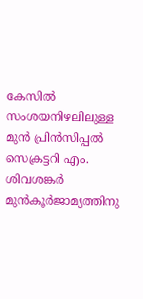കേസില്‍ സംശയനിഴലിലുള്ള മുന്‍ പ്രിന്‍സിപ്പല്‍ സെക്രട്ടറി എം. ശിവശങ്കര്‍ മുന്‍കൂര്‍ജാമ്യത്തിനു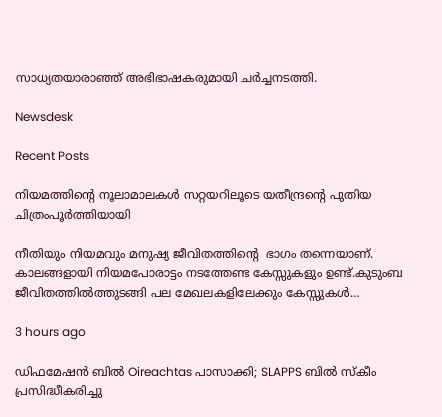സാധ്യതയാരാഞ്ഞ് അഭിഭാഷകരുമായി ചര്‍ച്ചനടത്തി.

Newsdesk

Recent Posts

നിയമത്തിൻ്റെ നൂലാമാലകൾ സറ്റയറിലൂടെ യതീന്ദ്രൻ്റെ പുതിയ ചിത്രംപൂർത്തിയായി

നീതിയും നിയമവും മനുഷ്യ ജീവിതത്തിൻ്റെ  ഭാഗം തന്നെയാണ്. കാലങ്ങളായി നിയമപോരാട്ടം നടത്തേണ്ട കേസ്സുകളും ഉണ്ട്.കുടുംബ ജീവിതത്തിൽത്തുടങ്ങി പല മേഖലകളിലേക്കും കേസ്സുകൾ…

3 hours ago

ഡിഫമേഷൻ ബിൽ Oireachtas പാസാക്കി; SLAPPS ബിൽ സ്കീം പ്രസിദ്ധീകരിച്ചു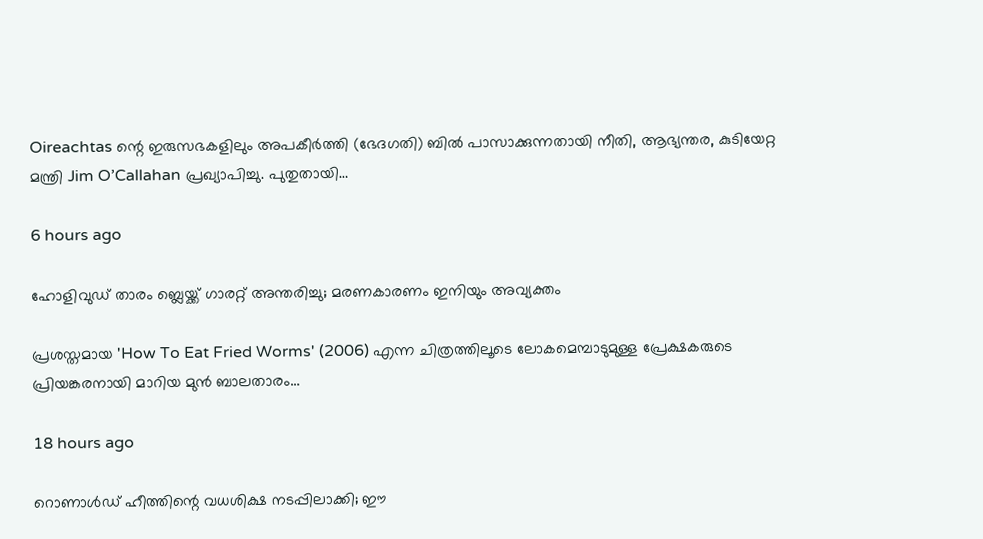Oireachtas ന്റെ ഇരുസഭകളിലും അപകീർത്തി (ഭേദഗതി) ബിൽ പാസാക്കുന്നതായി നീതി, ആഭ്യന്തര, കുടിയേറ്റ മന്ത്രി Jim O’Callahan പ്രഖ്യാപിച്ചു. പുതുതായി…

6 hours ago

ഹോളിവുഡ് താരം ബ്ലെയ്ക്ക് ഗാരറ്റ് അന്തരിച്ചു; മരണകാരണം ഇനിയും അവ്യക്തം

പ്രശസ്തമായ 'How To Eat Fried Worms' (2006) എന്ന ചിത്രത്തിലൂടെ ലോകമെമ്പാടുമുള്ള പ്രേക്ഷകരുടെ പ്രിയങ്കരനായി മാറിയ മുൻ ബാലതാരം…

18 hours ago

റൊണാൾഡ് ഹീത്തിന്റെ വധശിക്ഷ നടപ്പിലാക്കി; ഈ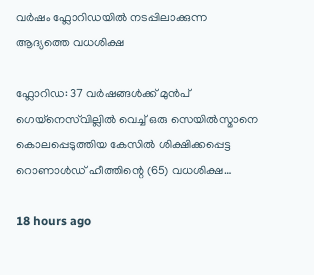വർഷം ഫ്ലോറിഡയിൽ നടപ്പിലാക്കുന്ന ആദ്യത്തെ വധശിക്ഷ

ഫ്ലോറിഡ: 37 വർഷങ്ങൾക്ക് മുൻപ് ഗെയ്‌നെസ്‌വില്ലിൽ വെച്ച് ഒരു സെയിൽസ്മാനെ കൊലപ്പെടുത്തിയ കേസിൽ ശിക്ഷിക്കപ്പെട്ട റൊണാൾഡ് ഹീത്തിന്റെ (65) വധശിക്ഷ…

18 hours ago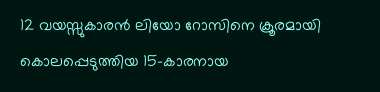12 വയസ്സുകാരൻ ലിയോ റോസിനെ ക്രൂരമായി കൊലപ്പെടുത്തിയ 15-കാരനായ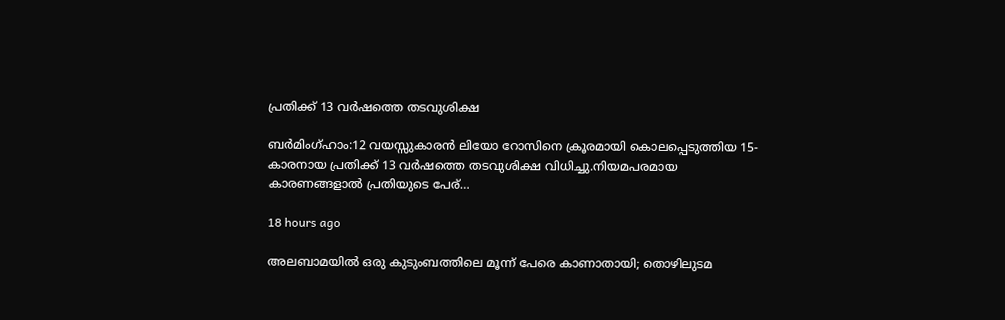പ്രതിക്ക്‌ 13 വർഷത്തെ തടവുശിക്ഷ

ബർമിംഗ്ഹാം:12 വയസ്സുകാരൻ ലിയോ റോസിനെ ക്രൂരമായി കൊലപ്പെടുത്തിയ 15-കാരനായ പ്രതിക്ക്‌ 13 വർഷത്തെ തടവുശിക്ഷ വിധിച്ചു.നിയമപരമായ കാരണങ്ങളാൽ പ്രതിയുടെ പേര്…

18 hours ago

അലബാമയിൽ ഒരു കുടുംബത്തിലെ മൂന്ന് പേരെ കാണാതായി; തൊഴിലുടമ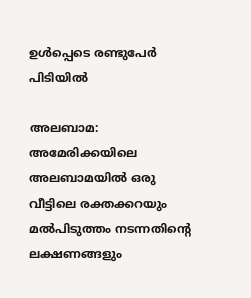ഉൾപ്പെടെ രണ്ടുപേർ പിടിയിൽ

അലബാമ: അമേരിക്കയിലെ അലബാമയിൽ ഒരു വീട്ടിലെ രക്തക്കറയും മൽപിടുത്തം നടന്നതിന്റെ ലക്ഷണങ്ങളും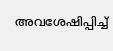അവശേഷിപ്പിച്ച്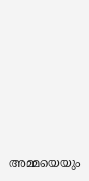അമ്മയെയും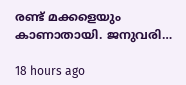രണ്ട് മക്കളെയും കാണാതായി. ജനുവരി…

18 hours ago